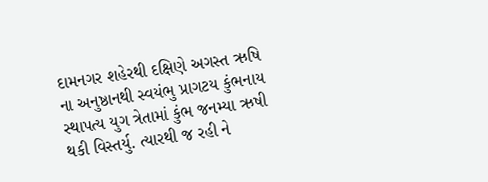દામનગર શહેરથી દક્ષિણે અગસ્ત ઋષિ ના અનુષ્ઠાનથી સ્વયંભુ પ્રાગટય કુંભનાય સ્થાપત્ય યુગ ત્રેતામાં કુંભ જનમ્યા ઋષી થકી વિસ્તર્યુ. ત્યારથી જ રહી ને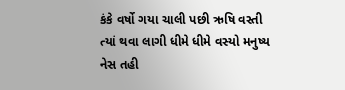કંકે વર્ષો ગયા ચાલી પછી ઋષિ વસ્તી ત્યાં થવા લાગી ધીમે ધીમે વસ્યો મનુષ્ય નેસ તહી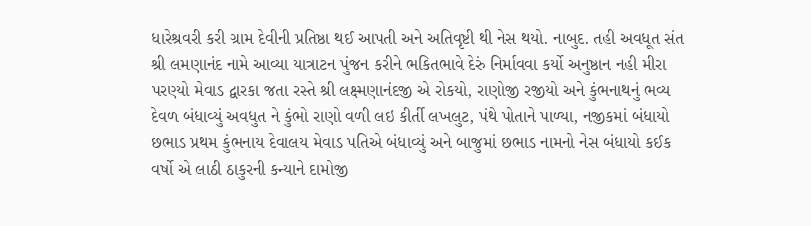ધારેશ્રવરી કરી ગ્રામ દેવીની પ્રતિષ્ઠા થઈ આપતી અને અતિવૃષ્ટી થી નેસ થયો. નાબુદ. તહી અવધૂત સંત શ્રી લમણાનંદ નામે આવ્યા યાત્રાટન પુંજન કરીને ભકિતભાવે દેરું નિર્માવવા કર્યો અનુષ્ઠાન નહી મીરા પરણ્યો મેવાડ દ્વારકા જતા રસ્તે શ્રી લક્ષ્મણાનંદજી એ રોકયો, રાણોજી રજીયો અને કુંભનાથનું ભવ્ય દેવળ બંધાવ્યું અવધુત ને કુંભો રાણો વળી લઇ કીર્તી લખલુટ, પંથે પોતાને પાળ્યા, નજીકમાં બંધાયો છભાડ પ્રથમ કુંભનાય દેવાલય મેવાડ પતિએ બંધાવ્યું અને બાજુમાં છભાડ નામનો નેસ બંધાયો કઈક વર્ષો એ લાઠી ઠાકુરની કન્યાને દામોજી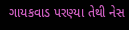ગાયકવાડ પરણ્યા તેથી નેસ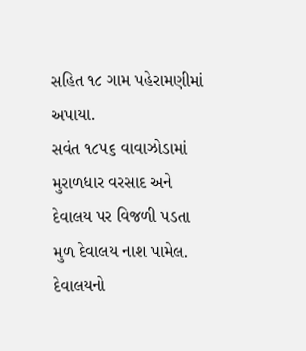સહિત ૧૮ ગામ પહેરામણીમાં અપાયા.
સવંત ૧૮૫૬ વાવાઝોડામાં મુરાળધાર વરસાદ અને દેવાલય પર વિજળી પડતા મુળ દેવાલય નાશ પામેલ. દેવાલયનો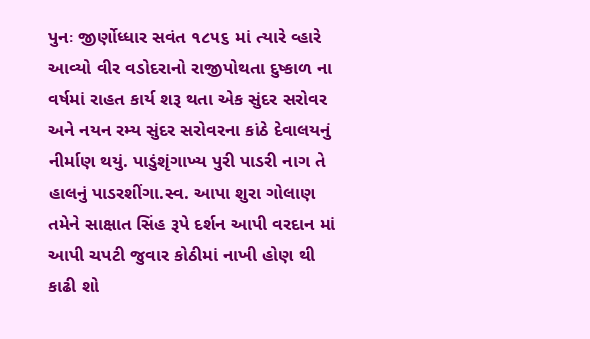પુનઃ જીર્ણોધ્ધાર સવંત ૧૮૫૬ માં ત્યારે વ્હારે આવ્યો વીર વડોદરાનો રાજીપોથતા દુષ્કાળ ના વર્ષમાં રાહત કાર્ય શરૂ થતા એક સુંદર સરોવર અને નયન રમ્ય સુંદર સરોવરના કાંઠે દેવાલયનું નીર્માણ થયું. પાડુંશૃંગાખ્ય પુરી પાડરી નાગ તે હાલનું પાડરશીંગા.સ્વ. આપા શુરા ગોલાણ તમેને સાક્ષાત સિંહ રૂપે દર્શન આપી વરદાન માં આપી ચપટી જુવાર કોઠીમાં નાખી હોણ થી કાઢી શો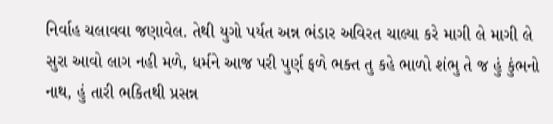નિર્વાહ ચલાવવા જણાવેલ. તેથી યુગો પર્યત અન્ન ભંડાર અવિરત ચાલ્યા કરે માગી લે માગી લે સુરા આવો લાગ નહી મળે, ધર્મને આજ પરી પુર્ણ ફળે ભક્ત તુ કહે ભાળો શંભુ તે જ હું કુંભનો નાથ, હું તારી ભકિતથી પ્રસન્ન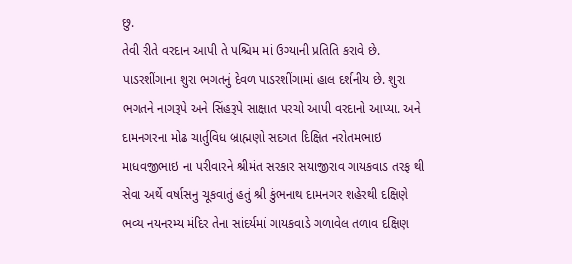છુ.
તેવી રીતે વરદાન આપી તે પશ્ચિમ માં ઉગ્યાની પ્રતિતિ કરાવે છે. પાડરશીંગાના શુરા ભગતનું દેવળ પાડરશીંગામાં હાલ દર્શનીય છે. શુરા ભગતને નાગરૂપે અને સિંહરૂપે સાક્ષાત પરચો આપી વરદાનો આપ્યા. અને દામનગરના મોઢ ચાર્તુવિધ બ્રાહ્મણો સદગત દિક્ષિત નરોતમભાઇ માધવજીભાઇ ના પરીવારને શ્રીમંત સરકાર સયાજીરાવ ગાયકવાડ તરફ થી સેવા અર્થે વર્ષાસનુ ચૂકવાતું હતું શ્રી કુંભનાથ દામનગર શહેરથી દક્ષિણે ભવ્ય નયનરમ્ય મંદિર તેના સાંદર્યમાં ગાયકવાડે ગળાવેલ તળાવ દક્ષિણ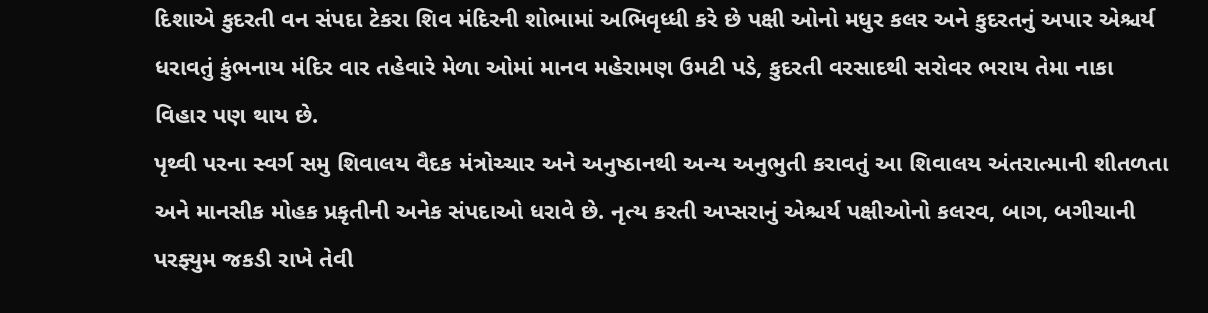દિશાએ કુદરતી વન સંપદા ટેકરા શિવ મંદિરની શોભામાં અભિવૃધ્ધી કરે છે પક્ષી ઓનો મધુર કલર અને કુદરતનું અપાર એશ્ચર્ય ધરાવતું કુંભનાય મંદિર વાર તહેવારે મેળા ઓમાં માનવ મહેરામણ ઉમટી પડે, કુદરતી વરસાદથી સરોવર ભરાય તેમા નાકા વિહાર પણ થાય છે.
પૃથ્વી પરના સ્વર્ગ સમુ શિવાલય વૈદક મંત્રોચ્ચાર અને અનુષ્ઠાનથી અન્ય અનુભુતી કરાવતું આ શિવાલય અંતરાત્માની શીતળતા અને માનસીક મોહક પ્રકૃતીની અનેક સંપદાઓ ધરાવે છે. નૃત્ય કરતી અપ્સરાનું એશ્ચર્ય પક્ષીઓનો કલરવ, બાગ, બગીચાની પરફ્યુમ જકડી રાખે તેવી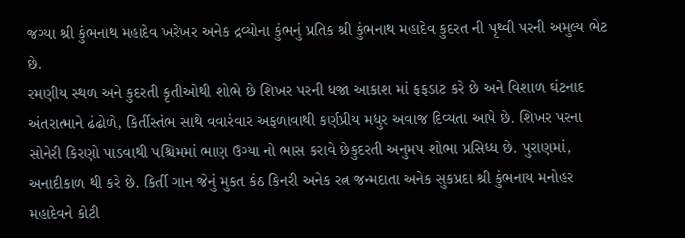જગ્યા શ્રી કુંભનાથ મહાદેવ ખરેખર અનેક દ્રવ્યોના કુંભનું પ્રતિક શ્રી કુંભનાથ મહાદેવ કુદરત ની પૃથ્વી પરની અમુલ્ય ભેટ છે.
રમણીય સ્થળ અને કુદરતી કૃતીઓથી શોભે છે શિખર પરની ધજા આકાશ માં ફફડાટ કરે છે અને વિશાળ ઘંટનાદ અંતરાત્માને ઢંઢોળે, કિર્તીસ્તંભ સાથે વવારંવાર અફળાવાથી કર્ણપ્રીય મધુર અવાજ દિવ્યતા આપે છે. શિખર પરના સોનેરી કિરણો પાડવાથી પશ્ચિમમાં ભાણ ઉગ્યા નો ભાસ કરાવે છેકુદરતી અનુમપ શોભા પ્રસિધ્ધ છે. પુરાણમાં, અનાદીકાળ થી કરે છે. કિર્તી ગાન જેનું મુકત કંઠ કિનરી અનેક રત્ન જન્મદાતા અનેક સુકપ્રદા શ્રી કુંભનાય મનોહર મહાદેવને કોટી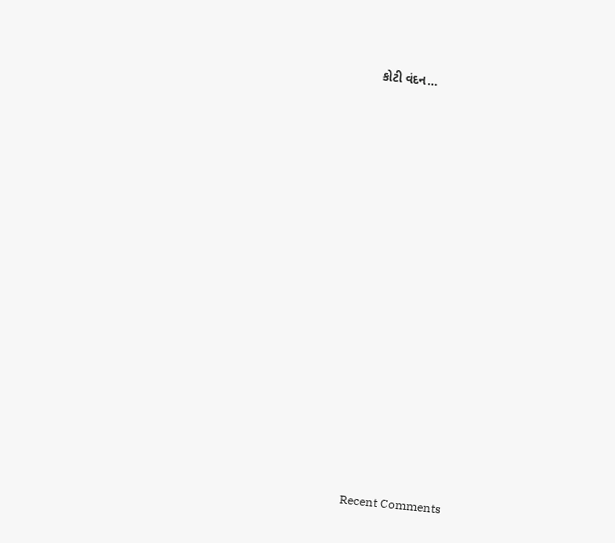કોટી વંદન…


















Recent Comments